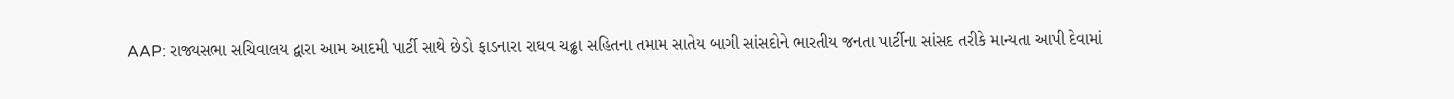AAP: રાજ્યસભા સચિવાલય દ્વારા આમ આદમી પાર્ટી સાથે છેડો ફાડનારા રાઘવ ચઢ્ઢા સહિતના તમામ સાતેય બાગી સાંસદોને ભારતીય જનતા પાર્ટીના સાંસદ તરીકે માન્યતા આપી દેવામાં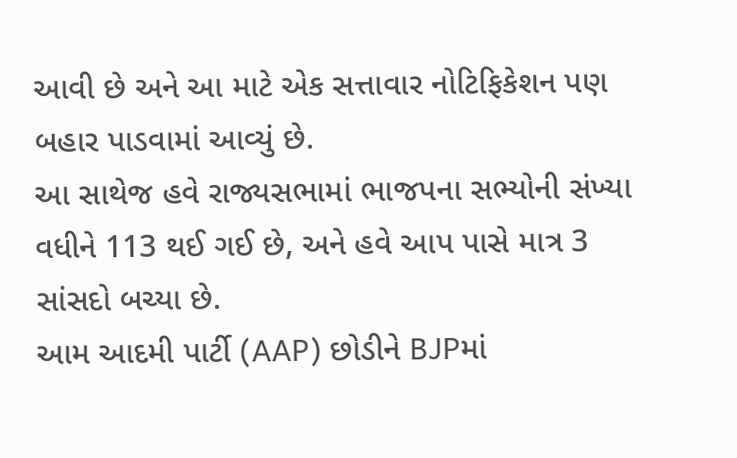આવી છે અને આ માટે એક સત્તાવાર નોટિફિકેશન પણ બહાર પાડવામાં આવ્યું છે.
આ સાથેજ હવે રાજ્યસભામાં ભાજપના સભ્યોની સંખ્યા વધીને 113 થઈ ગઈ છે, અને હવે આપ પાસે માત્ર 3 સાંસદો બચ્યા છે.
આમ આદમી પાર્ટી (AAP) છોડીને BJPમાં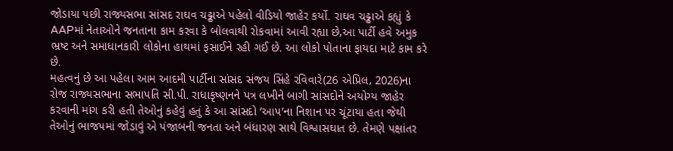જોડાયા પછી રાજ્યસભા સાંસદ રાઘવ ચઢ્ઢાએ પહેલો વીડિયો જાહેર કર્યો. રાઘવ ચઢ્ઢાએ કહ્યું કે AAPમાં નેતાઓને જનતાના કામ કરવા કે બોલવાથી રોકવામાં આવી રહ્યા છે,આ પાર્ટી હવે અમુક ભ્રષ્ટ અને સમાધાનકારી લોકોના હાથમાં ફસાઈને રહી ગઈ છે. આ લોકો પોતાના ફાયદા માટે કામ કરે છે.
મહત્વનું છે આ પહેલા આમ આદમી પાર્ટીના સાંસદ સંજય સિંહે રવિવારે(26 એપ્રિલ, 2026)ના રોજ રાજ્યસભાના સભાપતિ સી.પી. રાધાકૃષ્ણનને પત્ર લખીને બાગી સાંસદોને અયોગ્ય જાહેર કરવાની માંગ કરી હતી તેઓનું કહેવું હતું કે આ સાંસદો ‘આપ’ના નિશાન પર ચૂંટાયા હતા જેથી તેઓનું ભાજપમાં જોડાવું એ પંજાબની જનતા અને બંધારણ સાથે વિશ્વાસઘાત છે. તેમણે પક્ષાંતર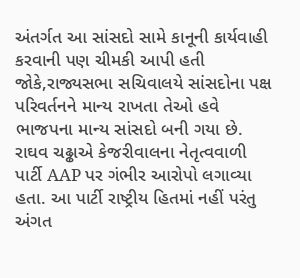અંતર્ગત આ સાંસદો સામે કાનૂની કાર્યવાહી કરવાની પણ ચીમકી આપી હતી જોકે,રાજ્યસભા સચિવાલયે સાંસદોના પક્ષ પરિવર્તનને માન્ય રાખતા તેઓ હવે ભાજપના માન્ય સાંસદો બની ગયા છે.
રાઘવ ચઢ્ઢાએ કેજરીવાલના નેતૃત્વવાળી પાર્ટી AAP પર ગંભીર આરોપો લગાવ્યા હતા. આ પાર્ટી રાષ્ટ્રીય હિતમાં નહીં પરંતુ અંગત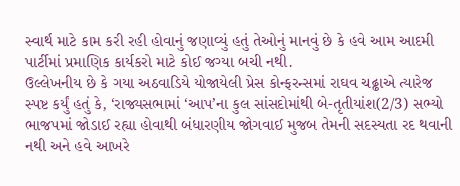સ્વાર્થ માટે કામ કરી રહી હોવાનું જણાવ્યું હતું તેઓનું માનવું છે કે હવે આમ આદમી પાર્ટીમાં પ્રમાણિક કાર્યકરો માટે કોઈ જગ્યા બચી નથી.
ઉલ્લેખનીય છે કે ગયા અઠવાડિયે યોજાયેલી પ્રેસ કોન્ફરન્સમાં રાઘવ ચઢ્ઢાએ ત્યારેજ સ્પષ્ટ કર્યું હતું કે, ‘રાજ્યસભામાં ‘આપ’ના કુલ સાંસદોમાંથી બે-તૃતીયાંશ(2/3) સભ્યો ભાજપમાં જોડાઈ રહ્યા હોવાથી બંધારણીય જોગવાઈ મુજબ તેમની સદસ્યતા રદ થવાની નથી અને હવે આખરે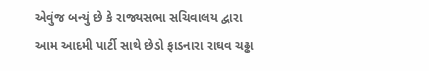એવુંજ બન્યું છે કે રાજ્યસભા સચિવાલય દ્વારા આમ આદમી પાર્ટી સાથે છેડો ફાડનારા રાઘવ ચઢ્ઢા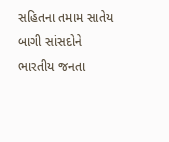સહિતના તમામ સાતેય બાગી સાંસદોને ભારતીય જનતા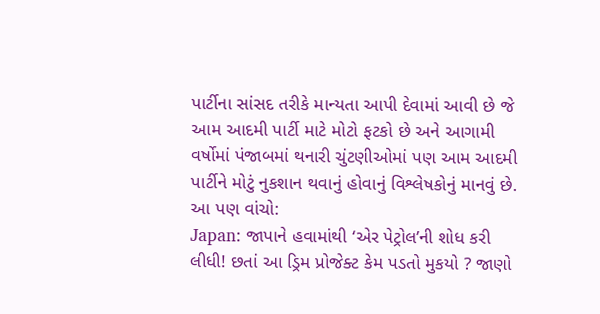પાર્ટીના સાંસદ તરીકે માન્યતા આપી દેવામાં આવી છે જે આમ આદમી પાર્ટી માટે મોટો ફટકો છે અને આગામી વર્ષોમાં પંજાબમાં થનારી ચુંટણીઓમાં પણ આમ આદમી પાર્ટીને મોટું નુકશાન થવાનું હોવાનું વિશ્લેષકોનું માનવું છે.
આ પણ વાંચો:
Japan: જાપાને હવામાંથી ‘એર પેટ્રોલ’ની શોધ કરી લીધી! છતાં આ ડ્રિમ પ્રોજેક્ટ કેમ પડતો મુકયો ? જાણો